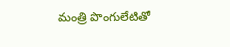మంత్రి పొంగులేటితో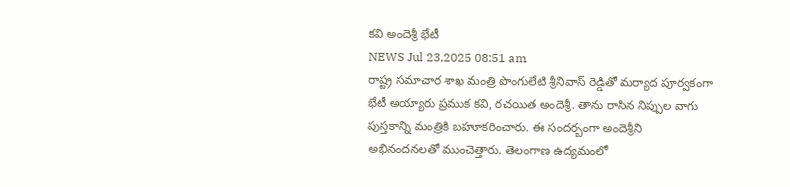కవి అందెశ్రీ భేటీ
NEWS Jul 23,2025 08:51 am
రాష్ట్ర సమాచార శాఖ మంత్రి పొంగులేటి శ్రీనివాస్ రెడ్డితో మర్యాద పూర్వకంగా భేటీ అయ్యారు ప్రముక కవి, రచయిత అందెశ్రీ. తాను రాసిన నిప్పుల వాగు పుస్తకాన్ని మంత్రికి బహూకరించారు. ఈ సందర్బంగా అందెశ్రీని అభినందనలతో ముంచెత్తారు. తెలంగాణ ఉద్యమంలో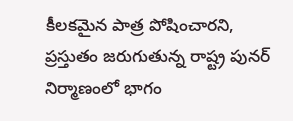కీలకమైన పాత్ర పోషించారని, ప్రస్తుతం జరుగుతున్న రాష్ట్ర పునర్ నిర్మాణంలో భాగం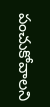పంచుకోవాలని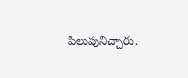పిలుపునిచ్చారు.